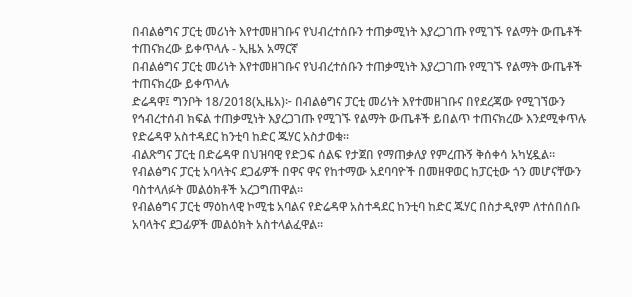በብልፅግና ፓርቲ መሪነት እየተመዘገቡና የህብረተሰቡን ተጠቃሚነት እያረጋገጡ የሚገኙ የልማት ውጤቶች ተጠናክረው ይቀጥላሉ - ኢዜአ አማርኛ
በብልፅግና ፓርቲ መሪነት እየተመዘገቡና የህብረተሰቡን ተጠቃሚነት እያረጋገጡ የሚገኙ የልማት ውጤቶች ተጠናክረው ይቀጥላሉ
ድሬዳዋ፤ ግንቦት 18/2018(ኢዜአ)፦ በብልፅግና ፓርቲ መሪነት እየተመዘገቡና በየደረጃው የሚገኘውን የኅብረተሰብ ክፍል ተጠቃሚነት እያረጋገጡ የሚገኙ የልማት ውጤቶች ይበልጥ ተጠናክረው እንደሚቀጥሉ የድሬዳዋ አስተዳደር ከንቲባ ከድር ጁሃር አስታወቁ።
ብልጽግና ፓርቲ በድሬዳዋ በህዝባዊ የድጋፍ ሰልፍ የታጀበ የማጠቃለያ የምረጡኝ ቅሰቀሳ አካሂዷል።
የብልፅግና ፓርቲ አባላትና ደጋፊዎች በዋና ዋና የከተማው አደባባዮች በመዘዋወር ከፓርቲው ጎን መሆናቸውን ባስተላለፉት መልዕክቶች አረጋግጠዋል።
የብልፅግና ፓርቲ ማዕከላዊ ኮሚቴ አባልና የድሬዳዋ አስተዳደር ከንቲባ ከድር ጁሃር በስታዲየም ለተሰበሰቡ አባላትና ደጋፊዎች መልዕክት አስተላልፈዋል።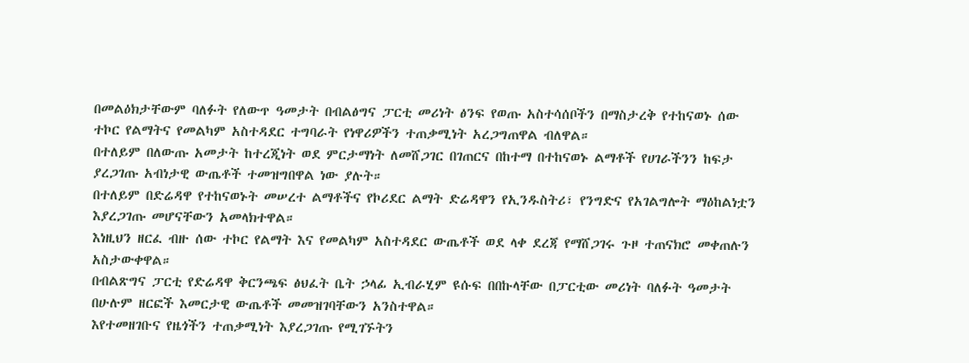በመልዕክታቸውም ባለፉት የለውጥ ዓመታት በብልፅግና ፓርቲ መሪነት ፅንፍ የወጡ አስተሳሰቦችን በማስታረቅ የተከናወኑ ሰው ተኮር የልማትና የመልካም አስተዳደር ተግባራት የነዋሪዎችን ተጠቃሚነት አረጋግጠዋል ብለዋል።
በተለይም በለውጡ አመታት ከተረጂነት ወደ ምርታማነት ለመሸጋገር በገጠርና በከተማ በተከናወኑ ልማቶች የሀገራችንን ከፍታ ያረጋገጡ አብነታዊ ውጤቶች ተመዝግበዋል ነው ያሉት።
በተለይም በድሬዳዋ የተከናወኑት መሠረተ ልማቶችና የኮሪደር ልማት ድሬዳዋን የኢንዱስትሪ፣ የንግድና የአገልግሎት ማዕከልነቷን እያረጋገጡ መሆናቸውን አመላክተዋል።
እነዚህን ዘርፈ ብዙ ሰው ተኮር የልማት እና የመልካም አስተዳደር ውጤቶች ወደ ላቀ ደረጃ የማሸጋገሩ ጉዞ ተጠናክሮ መቀጠሉን አስታውቀዋል።
በብልጽግና ፓርቲ የድሬዳዋ ቅርንጫፍ ፅህፈት ቤት ኃላፊ ኢብራሂም ዩሱፍ በበኩላቸው በፓርቲው መሪነት ባለፉት ዓመታት በሁሉም ዘርፎች እመርታዊ ውጤቶች መመዝገባቸውን አንስተዋል።
እየተመዘገቡና የዜጎችን ተጠቃሚነት እያረጋገጡ የሚገኙትን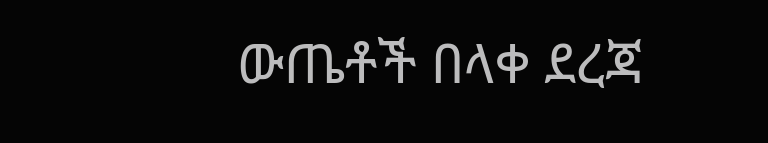ውጤቶች በላቀ ደረጃ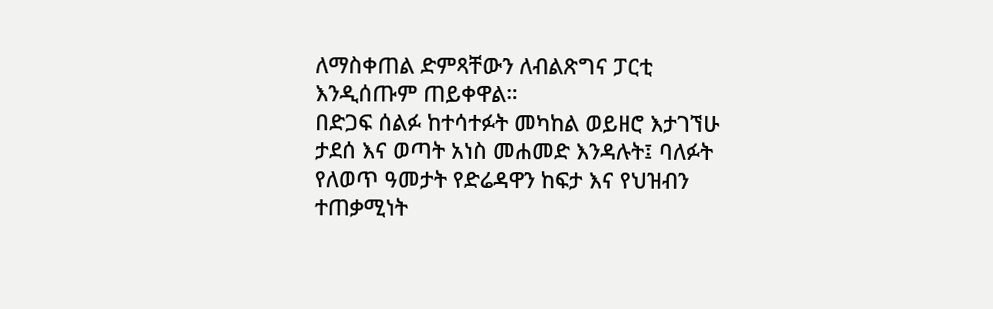ለማስቀጠል ድምጻቸውን ለብልጽግና ፓርቲ እንዲሰጡም ጠይቀዋል።
በድጋፍ ሰልፉ ከተሳተፉት መካከል ወይዘሮ እታገኘሁ ታደሰ እና ወጣት አነስ መሐመድ እንዳሉት፤ ባለፉት የለወጥ ዓመታት የድሬዳዋን ከፍታ እና የህዝብን ተጠቃሚነት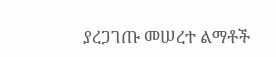ያረጋገጡ መሠረተ ልማቶች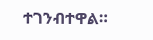ተገንብተዋል።